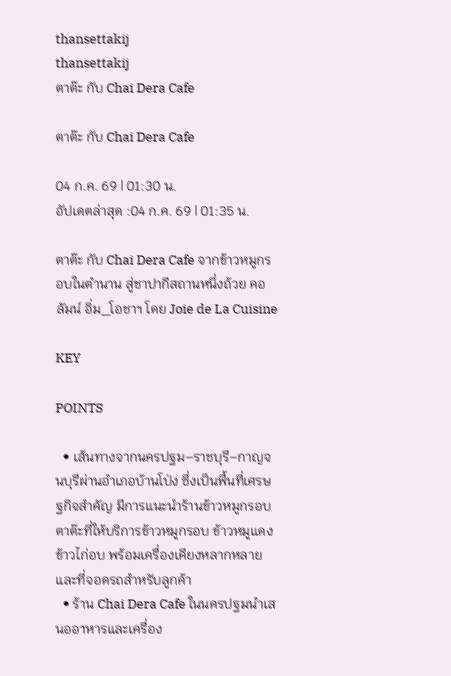thansettakij
thansettakij
ตาต๊ะ กับ Chai Dera Cafe

ตาต๊ะ กับ Chai Dera Cafe

04 ก.ค. 69 | 01:30 น.
อัปเดตล่าสุด :04 ก.ค. 69 | 01:35 น.

ตาต๊ะ กับ Chai Dera Cafe จากข้าวหมูกรอบในตำนาน สู่ชาปากีสถานหนึ่งถ้วย คอลัมน์ อิ่ม_โอชาฯ โดย Joie de La Cuisine

KEY

POINTS

  • เส้นทางจากนครปฐม–ราชบุรี–กาญจนบุรีผ่านอำเภอบ้านโป่ง ซึ่งเป็นพื้นที่เศรษฐกิจสำคัญ มีการแนะนำร้านข้าวหมูกรอบตาต๊ะที่ให้บริการข้าวหมูกรอบ ข้าวหมูแดง ข้าวไก่อบ พร้อมเครื่องเคียงหลากหลายและที่จอดรถสำหรับลูกค้า
  • ร้าน Chai Dera Cafe ในนครปฐมนำเสนออาหารและเครื่อง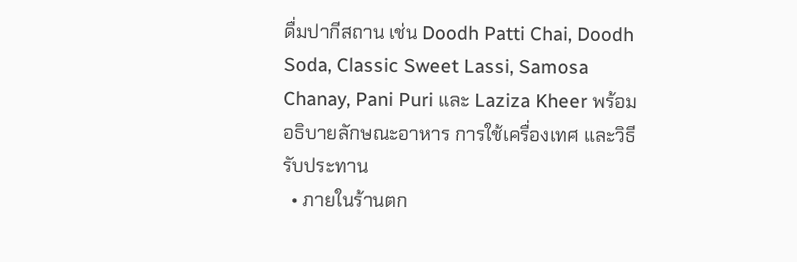ดื่มปากีสถาน เช่น Doodh Patti Chai, Doodh Soda, Classic Sweet Lassi, Samosa Chanay, Pani Puri และ Laziza Kheer พร้อมอธิบายลักษณะอาหาร การใช้เครื่องเทศ และวิธีรับประทาน
  • ภายในร้านตก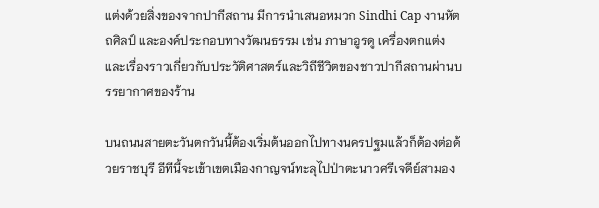แต่งด้วยสิ่งของจากปากีสถาน มีการนำเสนอหมวก Sindhi Cap งานหัตถศิลป์ และองค์ประกอบทางวัฒนธรรม เช่น ภาษาอูรดู เครื่องตกแต่ง และเรื่องราวเกี่ยวกับประวัติศาสตร์และวิถีชีวิตของชาวปากีสถานผ่านบรรยากาศของร้าน

บนถนนสายตะวันตกวันนี้ต้องเริ่มต้นออกไปทางนครปฐมแล้วก็ต้องต่อด้วยราชบุรี อีทีนี้จะเข้าเขตเมืองกาญจน์ทะลุไปป่าตะนาวศรีเจดีย์สามอง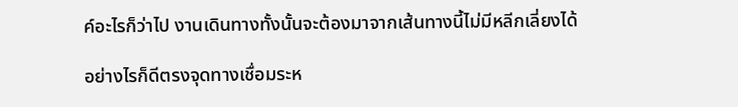ค์อะไรก็ว่าไป งานเดินทางทั้งนั้นจะต้องมาจากเส้นทางนี้ไม่มีหลีกเลี่ยงได้

อย่างไรก็ดีตรงจุดทางเชื่อมระห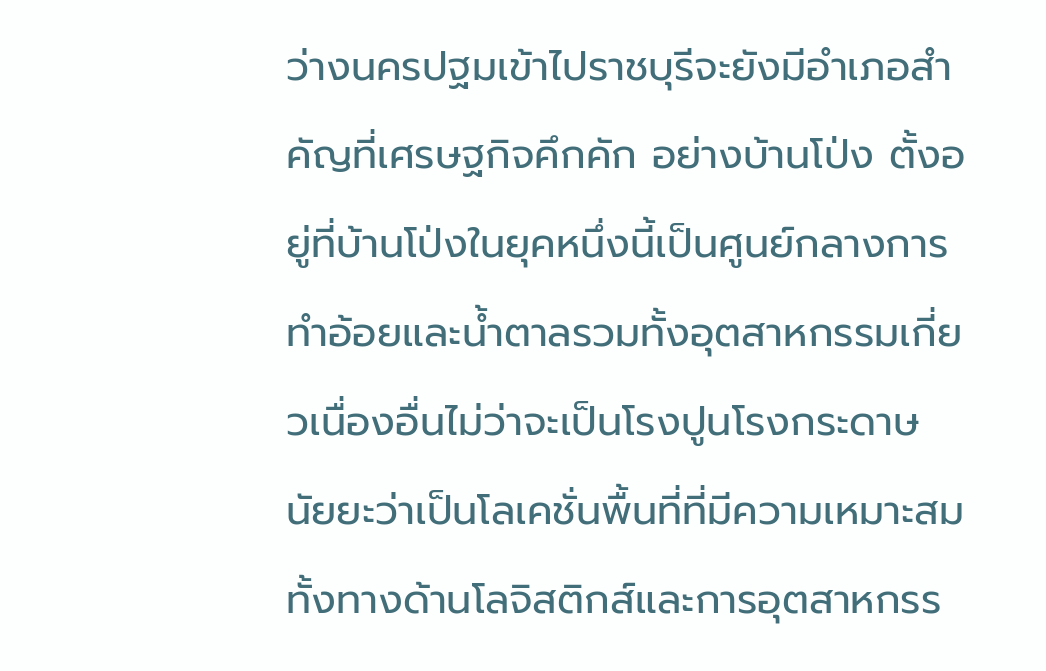ว่างนครปฐมเข้าไปราชบุรีจะยังมีอำเภอสำคัญที่เศรษฐกิจคึกคัก อย่างบ้านโป่ง ตั้งอยู่ที่บ้านโป่งในยุคหนึ่งนี้เป็นศูนย์กลางการทำอ้อยและน้ำตาลรวมทั้งอุตสาหกรรมเกี่ยวเนื่องอื่นไม่ว่าจะเป็นโรงปูนโรงกระดาษ นัยยะว่าเป็นโลเคชั่นพื้นที่ที่มีความเหมาะสมทั้งทางด้านโลจิสติกส์และการอุตสาหกรร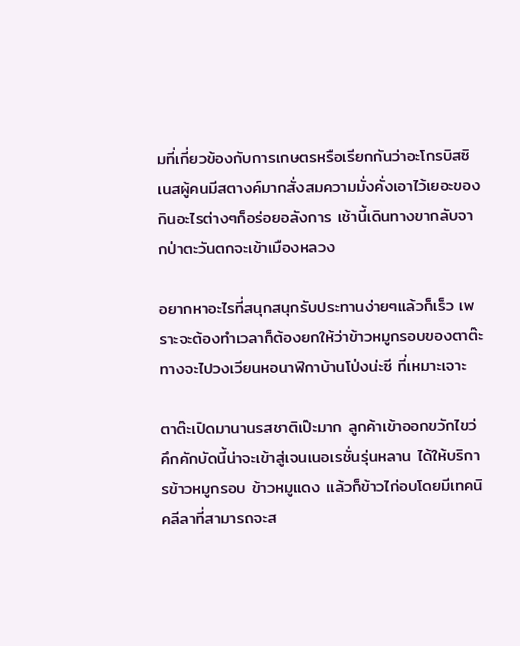มที่เกี่ยวข้องกับการเกษตรหรือเรียกกันว่าอะโกรบิสซิเนสผู้คนมีสตางค์มากสั่งสมความมั่งคั่งเอาไว้เยอะของกินอะไรต่างๆก็อร่อยอลังการ เช้านี้เดินทางขากลับจากป่าตะวันตกจะเข้าเมืองหลวง

อยากหาอะไรที่สนุกสนุกรับประทานง่ายๆแล้วก็เร็ว เพราะจะต้องทำเวลาก็ต้องยกให้ว่าข้าวหมูกรอบของตาต๊ะทางจะไปวงเวียนหอนาฬิกาบ้านโป่งน่ะซี ที่เหมาะเจาะ

ตาต๊ะเปิดมานานรสชาติเป๊ะมาก ลูกค้าเข้าออกขวักไขว่คึกคักบัดนี้น่าจะเข้าสู่เจนเนอเรชั่นรุ่นหลาน ได้ให้บริการข้าวหมูกรอบ ข้าวหมูแดง แล้วก็ข้าวไก่อบโดยมีเทคนิคลีลาที่สามารถจะส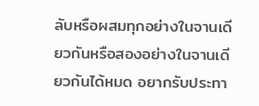ลับหรือผสมทุกอย่างในจานเดียวกันหรือสองอย่างในจานเดียวกันได้หมด อยากรับประทา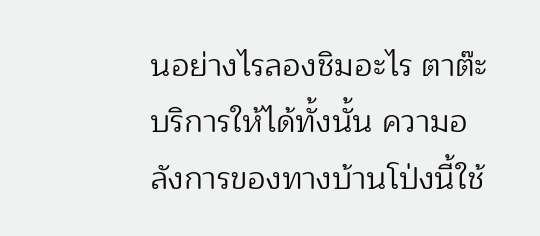นอย่างไรลองชิมอะไร ตาต๊ะบริการให้ได้ทั้งนั้น ความอลังการของทางบ้านโป่งนี้ใช้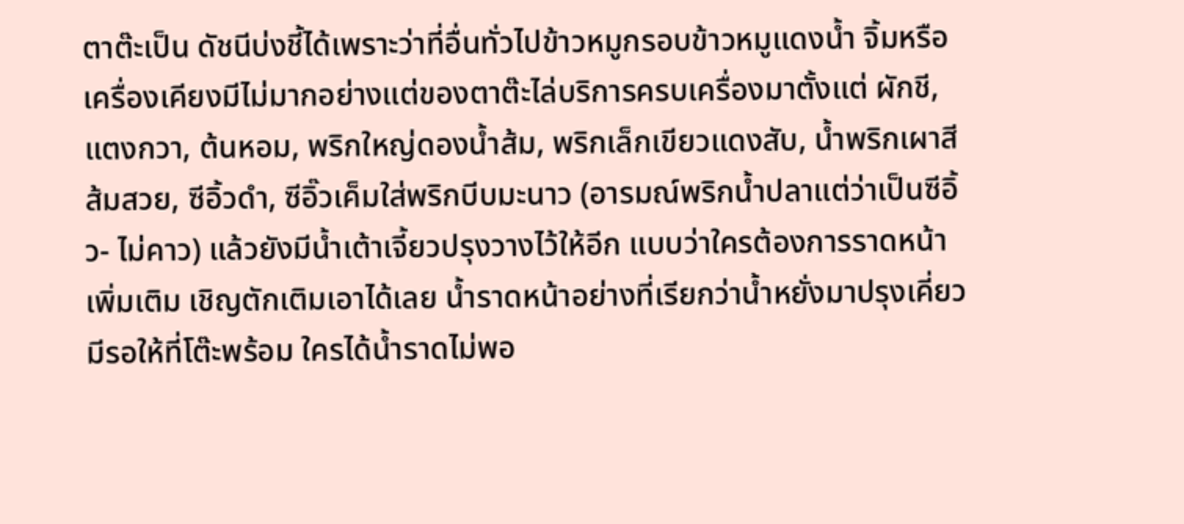ตาต๊ะเป็น ดัชนีบ่งชี้ได้เพราะว่าที่อื่นทั่วไปข้าวหมูกรอบข้าวหมูแดงน้ำ จิ้มหรือเครื่องเคียงมีไม่มากอย่างแต่ของตาต๊ะไล่บริการครบเครื่องมาตั้งแต่ ผักชี, แตงกวา, ต้นหอม, พริกใหญ่ดองน้ำส้ม, พริกเล็กเขียวแดงสับ, น้ำพริกเผาสีส้มสวย, ซีอิ้วดำ, ซีอิ๊วเค็มใส่พริกบีบมะนาว (อารมณ์พริกน้ำปลาแต่ว่าเป็นซีอิ้ว- ไม่คาว) แล้วยังมีน้ำเต้าเจี้ยวปรุงวางไว้ให้อีก แบบว่าใครต้องการราดหน้าเพิ่มเติม เชิญตักเติมเอาได้เลย น้ำราดหน้าอย่างที่เรียกว่าน้ำหยั่งมาปรุงเคี่ยว มีรอให้ที่โต๊ะพร้อม ใครได้น้ำราดไม่พอ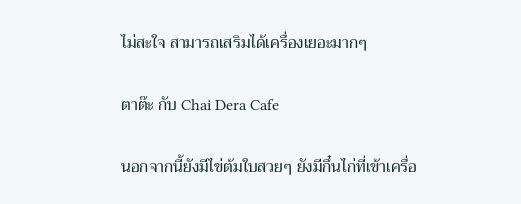ไม่สะใจ สามารถเสริมได้เครื่องเยอะมากๆ

ตาต๊ะ กับ Chai Dera Cafe

นอกจากนี้ยังมีไข่ต้มใบสวยๆ ยังมีกึ๋นไก่ที่เข้าเครื่อ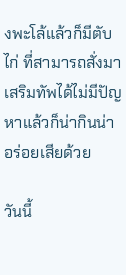งพะโล้แล้วก็มีตับไก่ ที่สามารถสั่งมาเสริมทัพได้ไม่มีปัญหาแล้วก็น่ากินน่าอร่อยเสียด้วย

วันนี้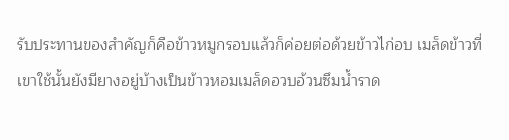รับประทานของสำคัญก็คือข้าวหมูกรอบแล้วก็ค่อยต่อด้วยข้าวไก่อบ เมล็ดข้าวที่เขาใช้นั้นยังมียางอยู่บ้างเป็นข้าวหอมเมล็ดอวบอ้วนซึมน้ำราด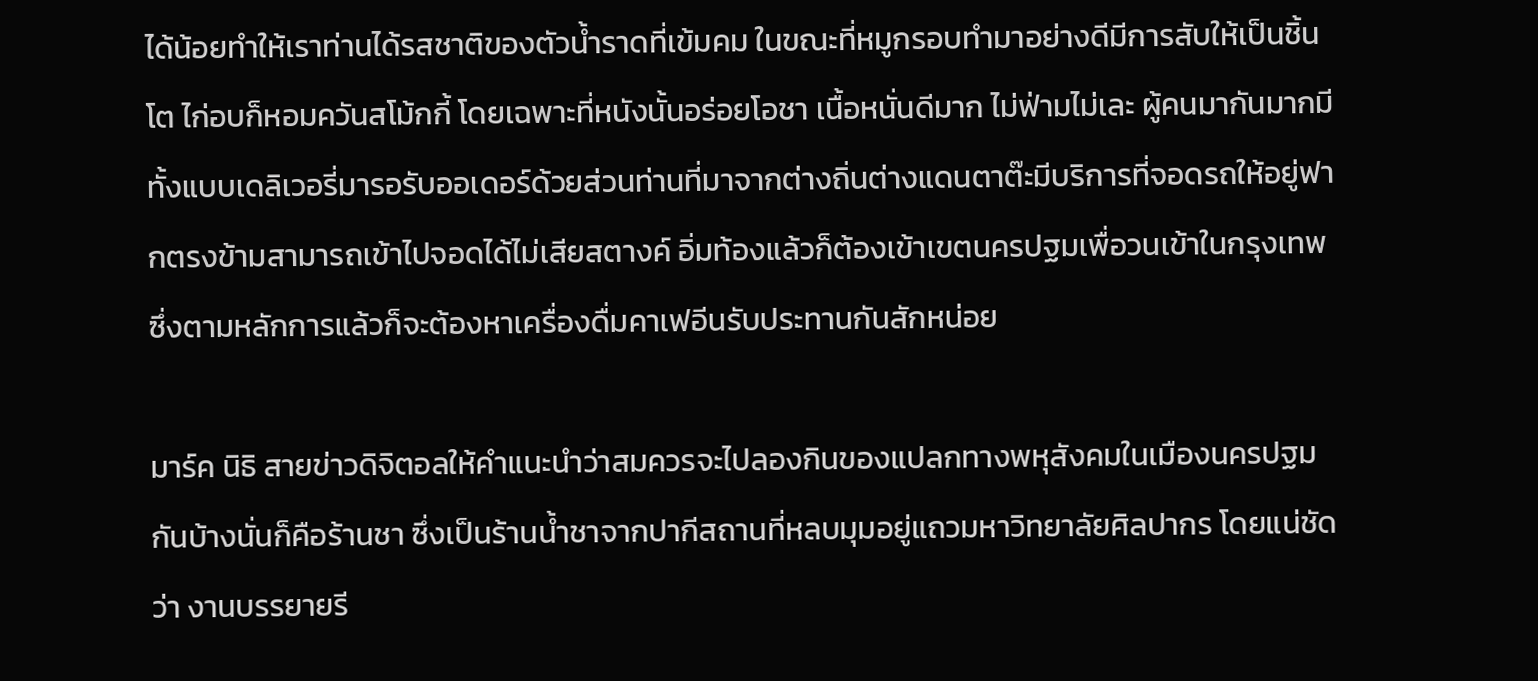ได้น้อยทำให้เราท่านได้รสชาติของตัวน้ำราดที่เข้มคม ในขณะที่หมูกรอบทำมาอย่างดีมีการสับให้เป็นชิ้นโต ไก่อบก็หอมควันสโม้กกี้ โดยเฉพาะที่หนังนั้นอร่อยโอชา เนื้อหนั่นดีมาก ไม่ฟ่ามไม่เละ ผู้คนมากันมากมีทั้งแบบเดลิเวอรี่มารอรับออเดอร์ด้วยส่วนท่านที่มาจากต่างถิ่นต่างแดนตาต๊ะมีบริการที่จอดรถให้อยู่ฟากตรงข้ามสามารถเข้าไปจอดได้ไม่เสียสตางค์ อิ่มท้องแล้วก็ต้องเข้าเขตนครปฐมเพื่อวนเข้าในกรุงเทพ ซึ่งตามหลักการแล้วก็จะต้องหาเครื่องดื่มคาเฟอีนรับประทานกันสักหน่อย

มาร์ค นิธิ สายข่าวดิจิตอลให้คำแนะนำว่าสมควรจะไปลองกินของแปลกทางพหุสังคมในเมืองนครปฐมกันบ้างนั่นก็คือร้านชา ซึ่งเป็นร้านน้ำชาจากปากีสถานที่หลบมุมอยู่แถวมหาวิทยาลัยศิลปากร โดยแน่ชัดว่า งานบรรยายรี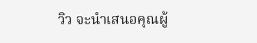วิว จะนำเสนอคุณผู้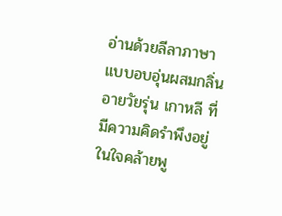อ่านด้วยลีลาภาษาแบบอบอุ่นผสมกลิ่นอายวัยรุ่น เกาหลี ที่มีความคิดรำพึงอยู่ในใจคล้ายพู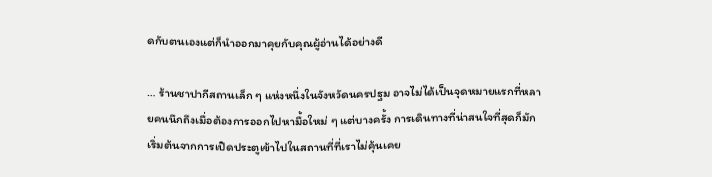ดกับตนเองแต่ก็นำออกมาคุยกับคุณผู้อ่านได้อย่างดี

… ร้านชาปากีสถานเล็ก ๆ แห่งหนึ่งในจังหวัดนครปฐม อาจไม่ได้เป็นจุดหมายแรกที่หลายคนนึกถึงเมื่อต้องการออกไปหามื้อใหม่ ๆ แต่บางครั้ง การเดินทางที่น่าสนใจที่สุดก็มักเริ่มต้นจากการเปิดประตูเข้าไปในสถานที่ที่เราไม่คุ้นเคย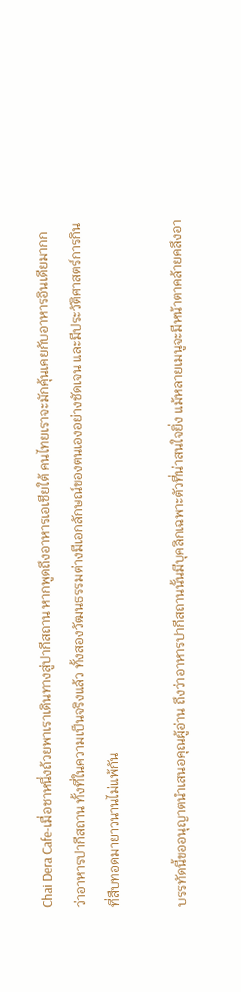Chai Dera Cafe-เมื่อชาหนึ่งถ้วยพาเราเดินทางสู่ปากีสถาน หากพูดถึงอาหารเอเชียใต้ คนไทยเราจะมักคุ้นเคยกับอาหารอินเดียมากกว่าอาหารปากีสถาน ทั้งที่ในความเป็นจริงแล้ว ทั้งสองวัฒนธรรมต่างมีเอกลักษณ์ของตนเองอย่างชัดเจน และมีประวัติศาสตร์การกินที่สืบทอดมายาวนานไม่แพ้กัน

บรรทัดนี้ขออนุญาตนำเสนอคุณผู้อ่าน ถึงว่าอาหารปากีสถานนั้นมีบุคลิกเฉพาะตัวที่น่าสนใจยิ่ง แม้หลายเมนูจะมีหน้าตาคล้ายคลึงอา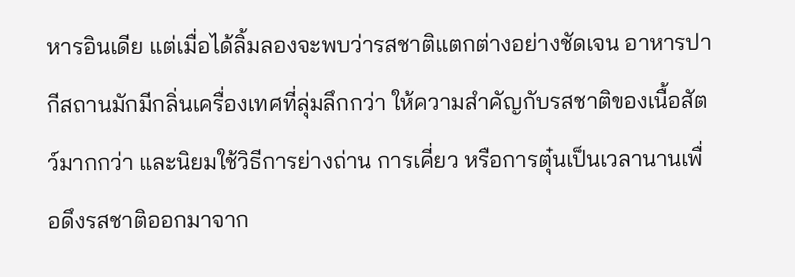หารอินเดีย แต่เมื่อได้ลิ้มลองจะพบว่ารสชาติแตกต่างอย่างชัดเจน อาหารปากีสถานมักมีกลิ่นเครื่องเทศที่ลุ่มลึกกว่า ให้ความสำคัญกับรสชาติของเนื้อสัตว์มากกว่า และนิยมใช้วิธีการย่างถ่าน การเคี่ยว หรือการตุ๋นเป็นเวลานานเพื่อดึงรสชาติออกมาจาก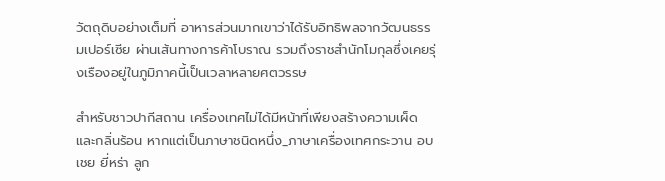วัตถุดิบอย่างเต็มที่ อาหารส่วนมากเขาว่าได้รับอิทธิพลจากวัฒนธรรมเปอร์เซีย ผ่านเส้นทางการค้าโบราณ รวมถึงราชสำนักโมกุลซึ่งเคยรุ่งเรืองอยู่ในภูมิภาคนี้เป็นเวลาหลายศตวรรษ

สำหรับชาวปากีสถาน เครื่องเทศไม่ได้มีหน้าที่เพียงสร้างความเผ็ด และกลิ่นร้อน หากแต่เป็นภาษาชนิดหนึ่ง_ภาษาเครื่องเทศกระวาน อบเชย ยี่หร่า ลูก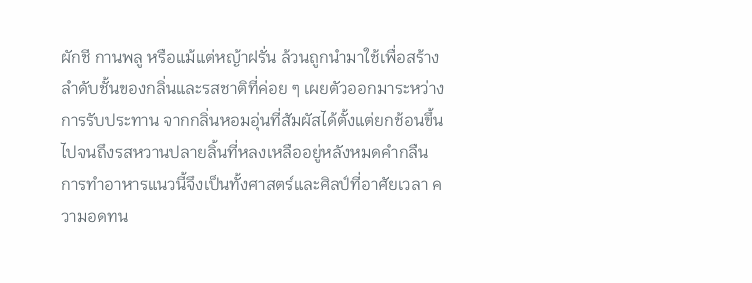ผักชี กานพลู หรือแม้แต่หญ้าฝรั่น ล้วนถูกนำมาใช้เพื่อสร้างลำดับชั้นของกลิ่นและรสชาติที่ค่อย ๆ เผยตัวออกมาระหว่างการรับประทาน จากกลิ่นหอมอุ่นที่สัมผัสได้ตั้งแต่ยกช้อนขึ้น ไปจนถึงรสหวานปลายลิ้นที่หลงเหลืออยู่หลังหมดคำกลืน การทำอาหารแนวนี้จึงเป็นทั้งศาสตร์และศิลป์ที่อาศัยเวลา ความอดทน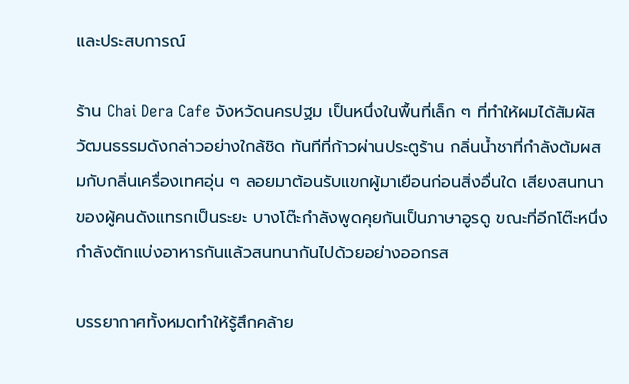และประสบการณ์

ร้าน Chai Dera Cafe จังหวัดนครปฐม เป็นหนึ่งในพื้นที่เล็ก ๆ ที่ทำให้ผมได้สัมผัสวัฒนธรรมดังกล่าวอย่างใกล้ชิด ทันทีที่ก้าวผ่านประตูร้าน กลิ่นน้ำชาที่กำลังต้มผสมกับกลิ่นเครื่องเทศอุ่น ๆ ลอยมาต้อนรับแขกผู้มาเยือนก่อนสิ่งอื่นใด เสียงสนทนาของผู้คนดังแทรกเป็นระยะ บางโต๊ะกำลังพูดคุยกันเป็นภาษาอูรดู ขณะที่อีกโต๊ะหนึ่งกำลังตักแบ่งอาหารกันแล้วสนทนากันไปด้วยอย่างออกรส

บรรยากาศทั้งหมดทำให้รู้สึกคล้าย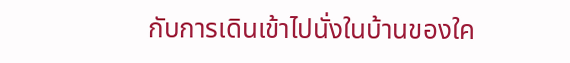กับการเดินเข้าไปนั่งในบ้านของใค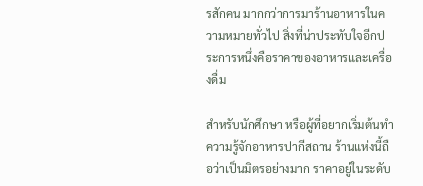รสักคน มากกว่าการมาร้านอาหารในความหมายทั่วไป สิ่งที่น่าประทับใจอีกประการหนึ่งคือราคาของอาหารและเครื่องดื่ม

สำหรับนักศึกษา หรือผู้ที่อยากเริ่มต้นทำความรู้จักอาหารปากีสถาน ร้านแห่งนี้ถือว่าเป็นมิตรอย่างมาก ราคาอยู่ในระดับ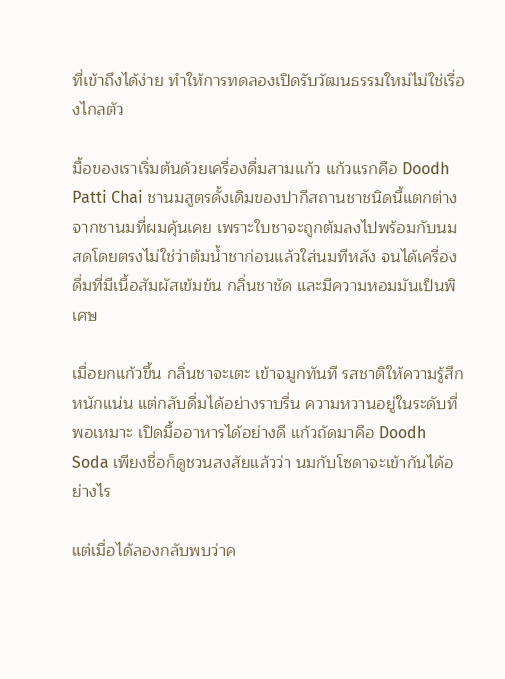ที่เข้าถึงได้ง่าย ทำให้การทดลองเปิดรับวัฒนธรรมใหม่ไม่ใช่เรื่องไกลตัว

มื้อของเราเริ่มต้นด้วยเครื่องดื่มสามแก้ว แก้วแรกคือ Doodh Patti Chai ชานมสูตรดั้งเดิมของปากีสถานชาชนิดนี้แตกต่างจากชานมที่ผมคุ้นเคย เพราะใบชาจะถูกต้มลงไปพร้อมกับนมสดโดยตรงไม่ใช่ว่าต้มน้ำชาก่อนแล้วใส่นมทีหลัง จนได้เครื่องดื่มที่มีเนื้อสัมผัสเข้มข้น กลิ่นชาชัด และมีความหอมมันเป็นพิเศษ

เมื่อยกแก้วขึ้น กลิ่นชาจะเตะ เข้าจมูกทันที รสชาติให้ความรู้สึกหนักแน่น แต่กลับดื่มได้อย่างราบรื่น ความหวานอยู่ในระดับที่พอเหมาะ เปิดมื้ออาหารได้อย่างดี แก้วถัดมาคือ Doodh Soda เพียงชื่อก็ดูชวนสงสัยแล้วว่า นมกับโซดาจะเข้ากันได้อย่างไร

แต่เมื่อได้ลองกลับพบว่าค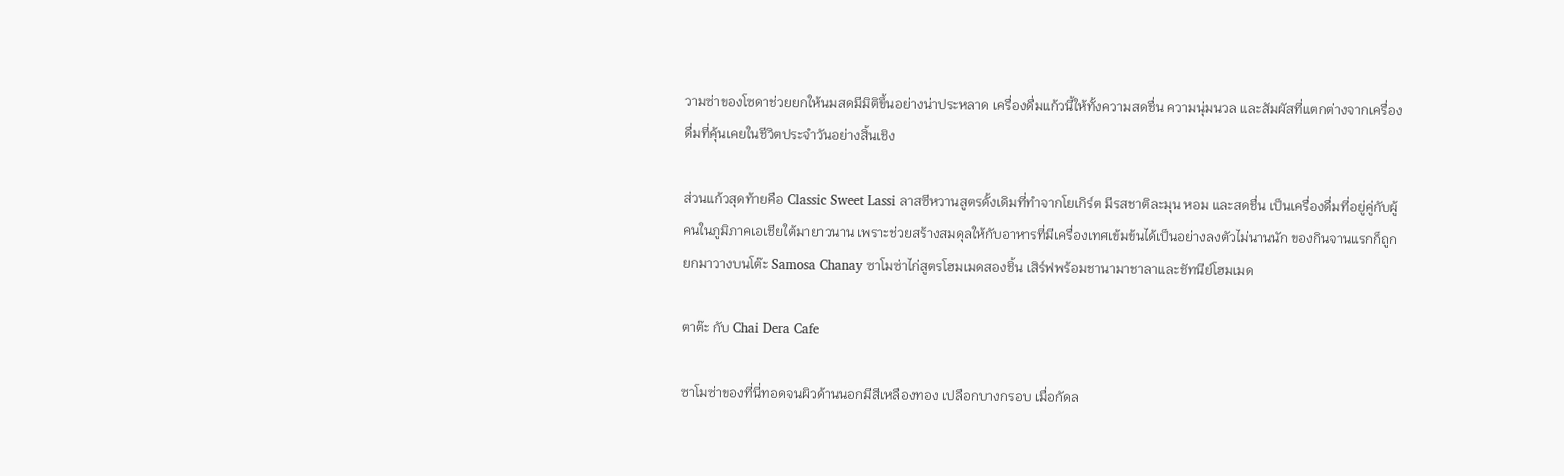วามซ่าของโซดาช่วยยกให้นมสดมีมิติขึ้นอย่างน่าประหลาด เครื่องดื่มแก้วนี้ให้ทั้งความสดชื่น ความนุ่มนวล และสัมผัสที่แตกต่างจากเครื่องดื่มที่คุ้นเคยในชีวิตประจำวันอย่างสิ้นเชิง

ส่วนแก้วสุดท้ายคือ Classic Sweet Lassi ลาสซีหวานสูตรดั้งเดิมที่ทำจากโยเกิร์ต มีรสชาติละมุน หอม และสดชื่น เป็นเครื่องดื่มที่อยู่คู่กับผู้คนในภูมิภาคเอเชียใต้มายาวนาน เพราะช่วยสร้างสมดุลให้กับอาหารที่มีเครื่องเทศเข้มข้นได้เป็นอย่างลงตัวไม่นานนัก ของกินจานแรกก็ถูกยกมาวางบนโต๊ะ Samosa Chanay ซาโมซ่าไก่สูตรโฮมเมดสองชิ้น เสิร์ฟพร้อมชานามาชาลาและชัทนีย์โฮมเมด

ตาต๊ะ กับ Chai Dera Cafe

ซาโมซ่าของที่นี่ทอดจนผิวด้านนอกมีสีเหลืองทอง เปลือกบางกรอบ เมื่อกัดล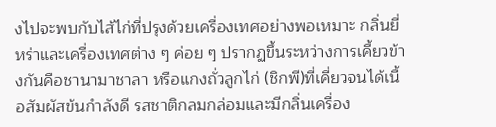งไปจะพบกับไส้ไก่ที่ปรุงด้วยเครื่องเทศอย่างพอเหมาะ กลิ่นยี่หร่าและเครื่องเทศต่าง ๆ ค่อย ๆ ปรากฏขึ้นระหว่างการเคี้ยวข้างกันคือชานามาชาลา หรือแกงถั่วลูกไก่ (ชิกพี)ที่เคี่ยวจนได้เนื้อสัมผัสข้นกำลังดี รสชาติกลมกล่อมและมีกลิ่นเครื่อง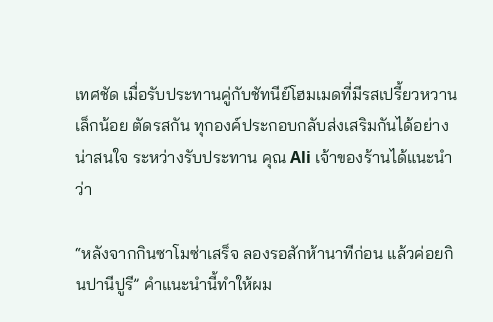เทศชัด เมื่อรับประทานคู่กับชัทนีย์โฮมเมดที่มีรสเปรี้ยวหวานเล็กน้อย ตัดรสกัน ทุกองค์ประกอบกลับส่งเสริมกันได้อย่างน่าสนใจ ระหว่างรับประทาน คุณ Ali เจ้าของร้านได้แนะนำว่า

“หลังจากกินซาโมซ่าเสร็จ ลองรอสักห้านาทีก่อน แล้วค่อยกินปานีปูรี” คำแนะนำนี้ทำให้ผม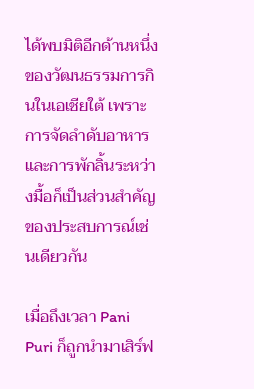ได้พบมิติอีกด้านหนึ่งของวัฒนธรรมการกินในเอเชียใต้ เพราะการจัดลำดับอาหารและการพักลิ้นระหว่างมื้อก็เป็นส่วนสำคัญของประสบการณ์เช่นเดียวกัน

เมื่อถึงเวลา Pani Puri ก็ถูกนำมาเสิร์ฟ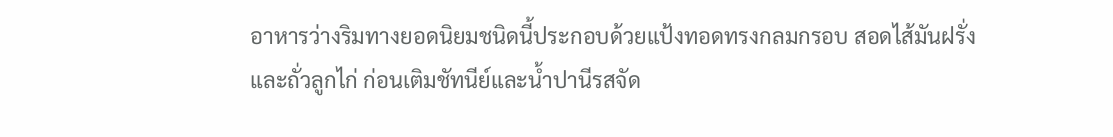อาหารว่างริมทางยอดนิยมชนิดนี้ประกอบด้วยแป้งทอดทรงกลมกรอบ สอดไส้มันฝรั่งและถั่วลูกไก่ ก่อนเติมชัทนีย์และน้ำปานีรสจัด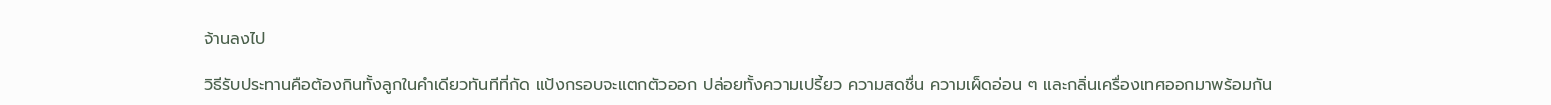จ้านลงไป

วิธีรับประทานคือต้องกินทั้งลูกในคำเดียวทันทีที่กัด แป้งกรอบจะแตกตัวออก ปล่อยทั้งความเปรี้ยว ความสดชื่น ความเผ็ดอ่อน ๆ และกลิ่นเครื่องเทศออกมาพร้อมกัน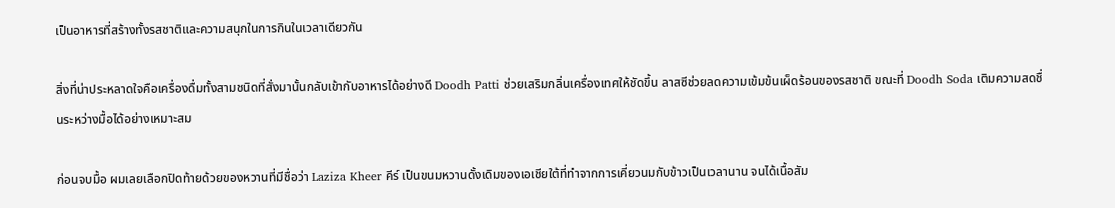เป็นอาหารที่สร้างทั้งรสชาติและความสนุกในการกินในเวลาเดียวกัน

สิ่งที่น่าประหลาดใจคือเครื่องดื่มทั้งสามชนิดที่สั่งมานั้นกลับเข้ากับอาหารได้อย่างดี Doodh Patti ช่วยเสริมกลิ่นเครื่องเทศให้ชัดขึ้น ลาสซีช่วยลดความเข้มข้นเผ็ดร้อนของรสชาติ ขณะที่ Doodh Soda เติมความสดชื่นระหว่างมื้อได้อย่างเหมาะสม

ก่อนจบมื้อ ผมเลยเลือกปิดท้ายด้วยของหวานที่มีชื่อว่า Laziza Kheer คีร์ เป็นขนมหวานดั้งเดิมของเอเชียใต้ที่ทำจากการเคี่ยวนมกับข้าวเป็นเวลานาน จนได้เนื้อสัม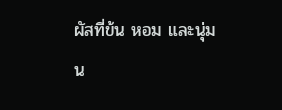ผัสที่ข้น หอม และนุ่มน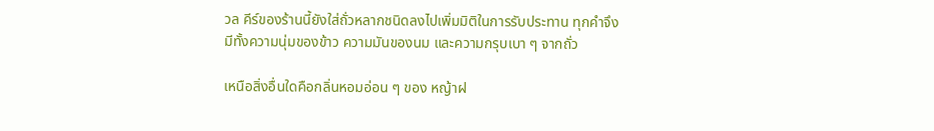วล คีร์ของร้านนี้ยังใส่ถั่วหลากชนิดลงไปเพิ่มมิติในการรับประทาน ทุกคำจึงมีทั้งความนุ่มของข้าว ความมันของนม และความกรุบเบา ๆ จากถั่ว

เหนือสิ่งอื่นใดคือกลิ่นหอมอ่อน ๆ ของ หญ้าฝ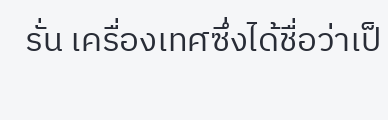รั่น เครื่องเทศซึ่งได้ชื่อว่าเป็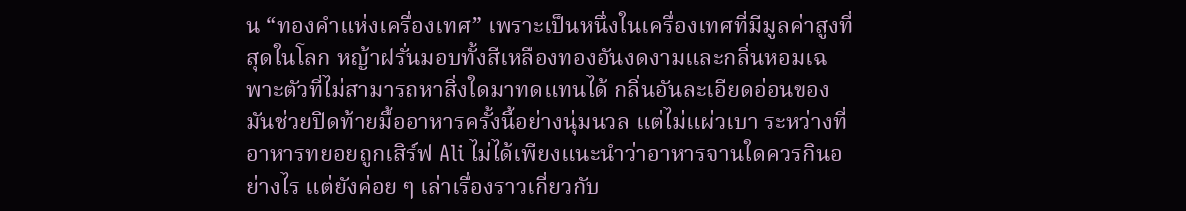น “ทองคำแห่งเครื่องเทศ” เพราะเป็นหนึ่งในเครื่องเทศที่มีมูลค่าสูงที่สุดในโลก หญ้าฝรั่นมอบทั้งสีเหลืองทองอันงดงามและกลิ่นหอมเฉพาะตัวที่ไม่สามารถหาสิ่งใดมาทดแทนได้ กลิ่นอันละเอียดอ่อนของมันช่วยปิดท้ายมื้ออาหารครั้งนี้อย่างนุ่มนวล แต่ไม่แผ่วเบา ระหว่างที่อาหารทยอยถูกเสิร์ฟ Ali ไม่ได้เพียงแนะนำว่าอาหารจานใดควรกินอย่างไร แต่ยังค่อย ๆ เล่าเรื่องราวเกี่ยวกับ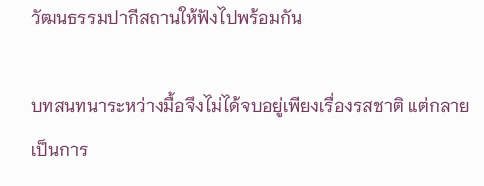วัฒนธรรมปากีสถานให้ฟังไปพร้อมกัน

บทสนทนาระหว่างมื้อจึงไม่ได้จบอยู่เพียงเรื่องรสชาติ แต่กลายเป็นการ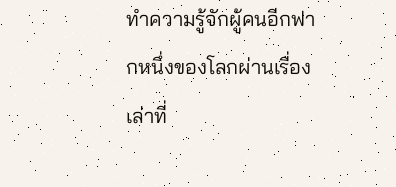ทำความรู้จักผู้คนอีกฟากหนึ่งของโลกผ่านเรื่องเล่าที่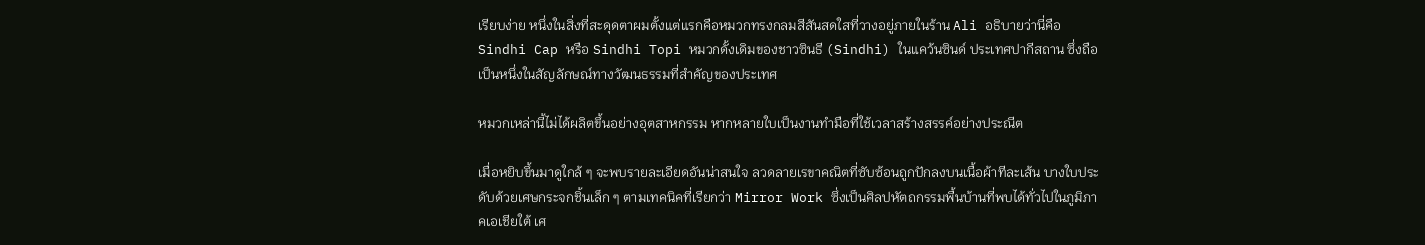เรียบง่าย หนึ่งในสิ่งที่สะดุดตาผมตั้งแต่แรกคือหมวกทรงกลมสีสันสดใสที่วางอยู่ภายในร้าน Ali อธิบายว่านี่คือ Sindhi Cap หรือ Sindhi Topi หมวกดั้งเดิมของชาวซินธี (Sindhi) ในแคว้นซินด์ ประเทศปากีสถาน ซึ่งถือเป็นหนึ่งในสัญลักษณ์ทางวัฒนธรรมที่สำคัญของประเทศ

หมวกเหล่านี้ไม่ได้ผลิตขึ้นอย่างอุตสาหกรรม หากหลายใบเป็นงานทำมือที่ใช้เวลาสร้างสรรค์อย่างประณีต

เมื่อหยิบขึ้นมาดูใกล้ ๆ จะพบรายละเอียดอันน่าสนใจ ลวดลายเรขาคณิตที่ซับซ้อนถูกปักลงบนเนื้อผ้าทีละเส้น บางใบประดับด้วยเศษกระจกชิ้นเล็ก ๆ ตามเทคนิคที่เรียกว่า Mirror Work ซึ่งเป็นศิลปหัตถกรรมพื้นบ้านที่พบได้ทั่วไปในภูมิภาคเอเชียใต้ เศ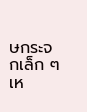ษกระจกเล็ก ๆ เห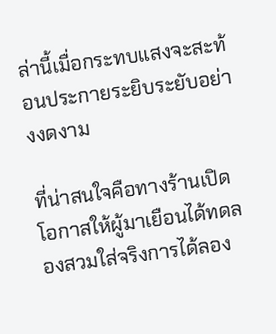ล่านี้เมื่อกระทบแสงจะสะท้อนประกายระยิบระยับอย่างงดงาม

ที่น่าสนใจคือทางร้านเปิดโอกาสให้ผู้มาเยือนได้ทดลองสวมใส่จริงการได้ลอง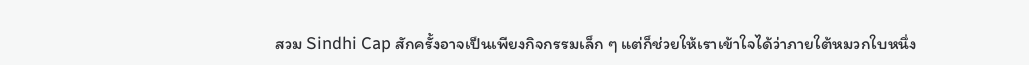สวม Sindhi Cap สักครั้งอาจเป็นเพียงกิจกรรมเล็ก ๆ แต่ก็ช่วยให้เราเข้าใจได้ว่าภายใต้หมวกใบหนึ่ง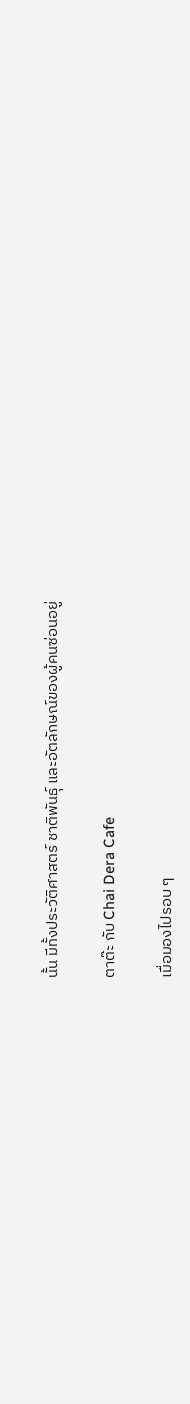นั้น มีทั้งประวัติศาสตร์ ชาติพันธุ์ และอัตลักษณ์ของผู้คนซ่อนอยู่

ตาต๊ะ กับ Chai Dera Cafe

เมื่อมองไปรอบ ๆ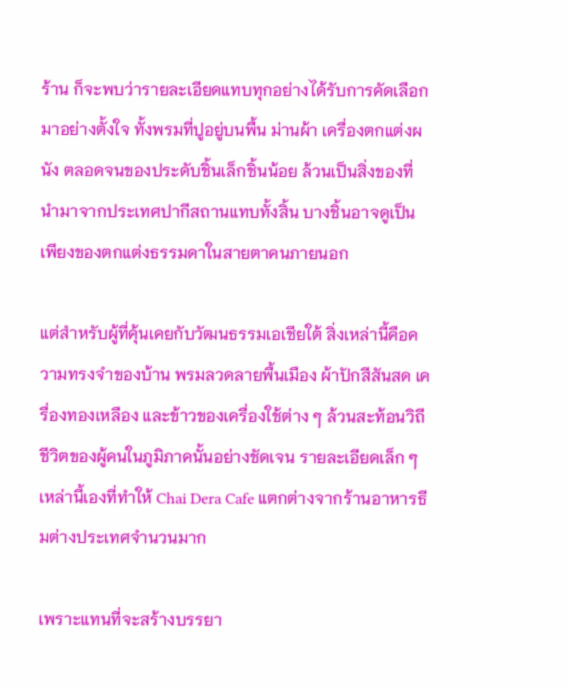ร้าน ก็จะพบว่ารายละเอียดแทบทุกอย่างได้รับการคัดเลือกมาอย่างตั้งใจ ทั้งพรมที่ปูอยู่บนพื้น ม่านผ้า เครื่องตกแต่งผนัง ตลอดจนของประดับชิ้นเล็กชิ้นน้อย ล้วนเป็นสิ่งของที่นำมาจากประเทศปากีสถานแทบทั้งสิ้น บางชิ้นอาจดูเป็นเพียงของตกแต่งธรรมดาในสายตาคนภายนอก

แต่สำหรับผู้ที่คุ้นเคยกับวัฒนธรรมเอเชียใต้ สิ่งเหล่านี้คือความทรงจำของบ้าน พรมลวดลายพื้นเมือง ผ้าปักสีสันสด เครื่องทองเหลือง และข้าวของเครื่องใช้ต่าง ๆ ล้วนสะท้อนวิถีชีวิตของผู้คนในภูมิภาคนั้นอย่างชัดเจน รายละเอียดเล็ก ๆ เหล่านี้เองที่ทำให้ Chai Dera Cafe แตกต่างจากร้านอาหารธีมต่างประเทศจำนวนมาก

เพราะแทนที่จะสร้างบรรยา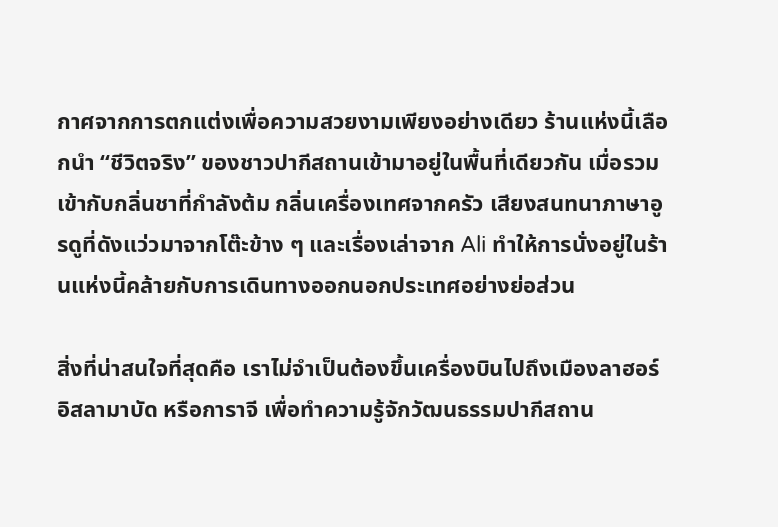กาศจากการตกแต่งเพื่อความสวยงามเพียงอย่างเดียว ร้านแห่งนี้เลือกนำ “ชีวิตจริง” ของชาวปากีสถานเข้ามาอยู่ในพื้นที่เดียวกัน เมื่อรวมเข้ากับกลิ่นชาที่กำลังต้ม กลิ่นเครื่องเทศจากครัว เสียงสนทนาภาษาอูรดูที่ดังแว่วมาจากโต๊ะข้าง ๆ และเรื่องเล่าจาก Ali ทำให้การนั่งอยู่ในร้านแห่งนี้คล้ายกับการเดินทางออกนอกประเทศอย่างย่อส่วน

สิ่งที่น่าสนใจที่สุดคือ เราไม่จำเป็นต้องขึ้นเครื่องบินไปถึงเมืองลาฮอร์ อิสลามาบัด หรือการาจี เพื่อทำความรู้จักวัฒนธรรมปากีสถาน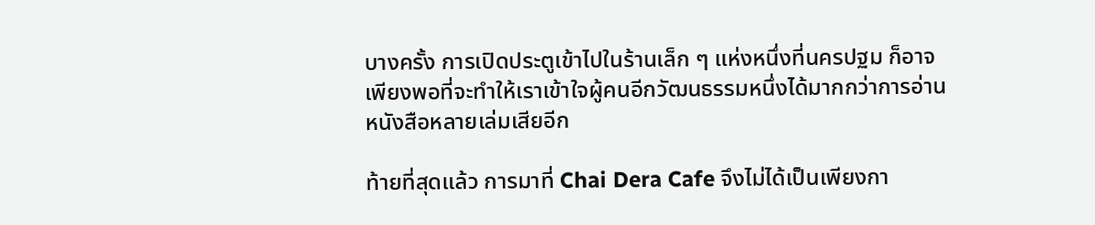บางครั้ง การเปิดประตูเข้าไปในร้านเล็ก ๆ แห่งหนึ่งที่นครปฐม ก็อาจเพียงพอที่จะทำให้เราเข้าใจผู้คนอีกวัฒนธรรมหนึ่งได้มากกว่าการอ่านหนังสือหลายเล่มเสียอีก

ท้ายที่สุดแล้ว การมาที่ Chai Dera Cafe จึงไม่ได้เป็นเพียงกา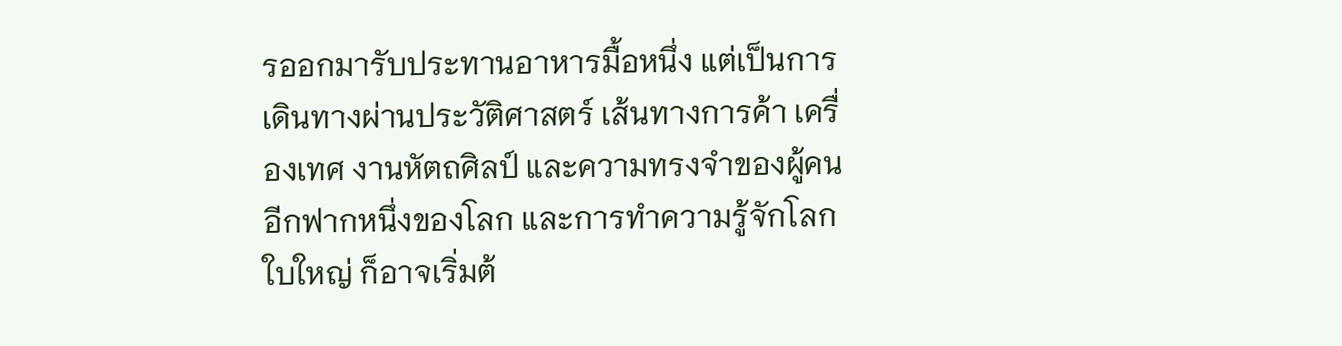รออกมารับประทานอาหารมื้อหนึ่ง แต่เป็นการเดินทางผ่านประวัติศาสตร์ เส้นทางการค้า เครื่องเทศ งานหัตถศิลป์ และความทรงจำของผู้คนอีกฟากหนึ่งของโลก และการทำความรู้จักโลกใบใหญ่ ก็อาจเริ่มต้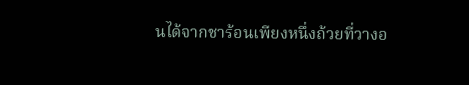นได้จากชาร้อนเพียงหนึ่งถ้วยที่วางอ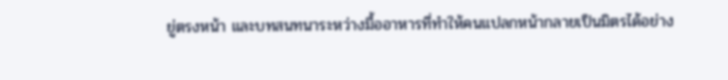ยู่ตรงหน้า และบทสนทนาระหว่างมื้ออาหารที่ทำให้คนแปลกหน้ากลายเป็นมิตรได้อย่าง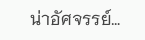น่าอัศจรรย์…